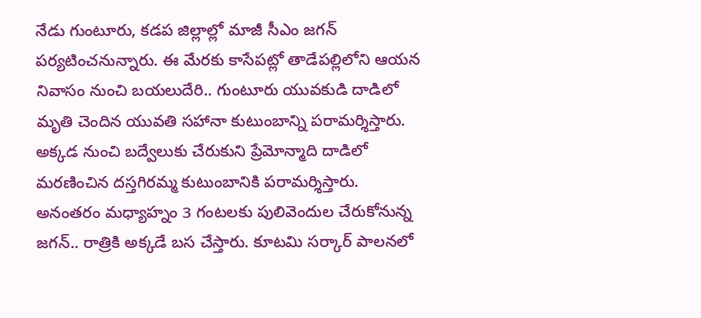నేడు గుంటూరు, కడప జిల్లాల్లో మాజీ సీఎం జగన్ పర్యటించనున్నారు. ఈ మేరకు కాసేపట్లో తాడేపల్లిలోని ఆయన నివాసం నుంచి బయలుదేరి.. గుంటూరు యువకుడి దాడిలో మృతి చెందిన యువతి సహానా కుటుంబాన్ని పరామర్శిస్తారు. అక్కడ నుంచి బద్వేలుకు చేరుకుని ప్రేమోన్మాది దాడిలో మరణించిన దస్తగిరమ్మ కుటుంబానికి పరామర్శిస్తారు. అనంతరం మధ్యాహ్నం 3 గంటలకు పులివెందుల చేరుకోనున్న జగన్.. రాత్రికి అక్కడే బస చేస్తారు. కూటమి సర్కార్ పాలనలో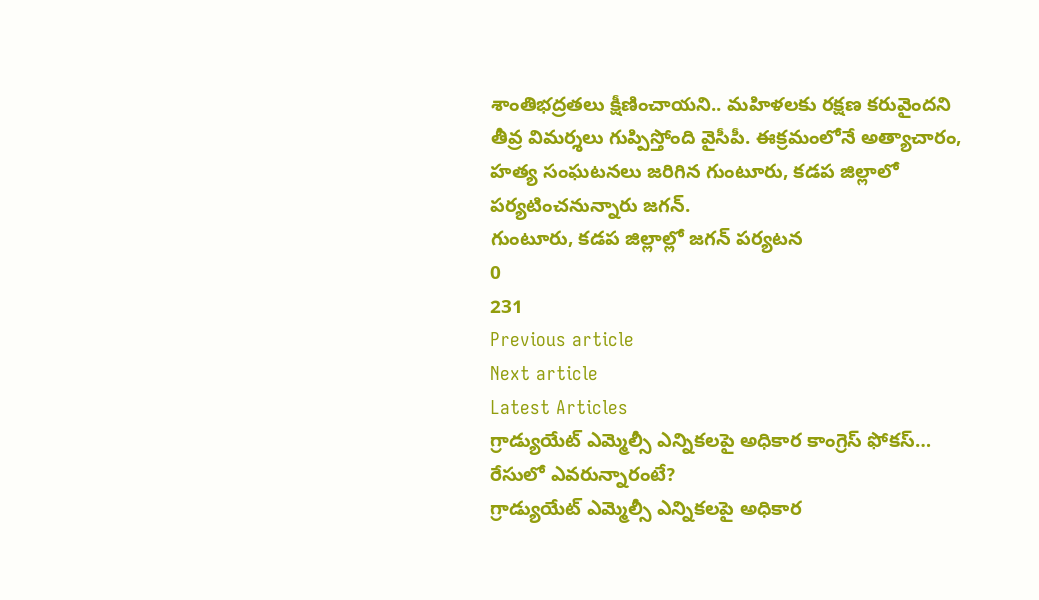శాంతిభద్రతలు క్షీణించాయని.. మహిళలకు రక్షణ కరువైందని తీవ్ర విమర్శలు గుప్పిస్తోంది వైసీపీ. ఈక్రమంలోనే అత్యాచారం, హత్య సంఘటనలు జరిగిన గుంటూరు, కడప జిల్లాలో పర్యటించనున్నారు జగన్.
గుంటూరు, కడప జిల్లాల్లో జగన్ పర్యటన
0
231
Previous article
Next article
Latest Articles
గ్రాడ్యుయేట్ ఎమ్మెల్సీ ఎన్నికలపై అధికార కాంగ్రెస్ ఫోకస్… రేసులో ఎవరున్నారంటే?
గ్రాడ్యుయేట్ ఎమ్మెల్సీ ఎన్నికలపై అధికార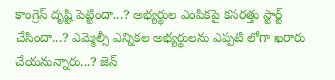కాంగ్రెస్ దృష్టి పెట్టిందా...? అభ్యర్థుల ఎంపికపై కసరత్తు స్టార్ట్ చేసిందా...? ఎమ్మెల్సీ ఎన్నికల అభ్యర్థులను ఎప్పటి లోగా ఖరారు చేయనున్నారు...? జెన్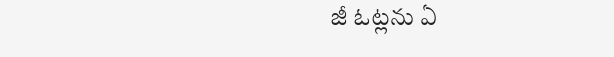జీ ఓట్లను ఏ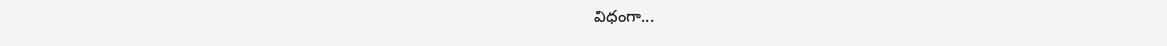విధంగా...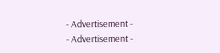- Advertisement -
- Advertisement -